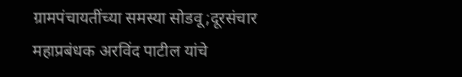ग्रामपंचायतींच्या समस्या सोडवू;दूरसंचार महाप्रबंधक अरविंद पाटील यांचे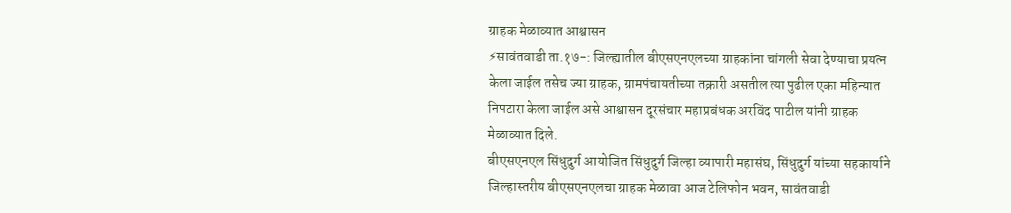ग्राहक मेळाव्यात आश्वासन
⚡सावंतवाडी ता.१७-: जिल्ह्यातील बीएसएनएलच्या ग्राहकांना चांगली सेवा देण्याचा प्रयत्न केला जाईल तसेच ज्या ग्राहक, ग्रामपंचायतीच्या तक्रारी असतील त्या पुढील एका महिन्यात निपटारा केला जाईल असे आश्वासन दूरसंचार महाप्रबंधक अरविंद पाटील यांनी ग्राहक मेळाव्यात दिले.
बीएसएनएल सिंधुदुर्ग आयोजित सिंधुदुर्ग जिल्हा व्यापारी महासंघ, सिंधुदुर्ग यांच्या सहकार्याने जिल्हास्तरीय बीएसएनएलचा ग्राहक मेळावा आज टेलिफोन भवन, सावंतवाडी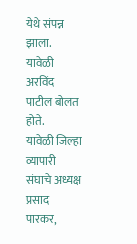येथे संपन्न झाला.
यावेळी अरविंद पाटील बोलत होते.
यावेळी जिल्हा व्यापारी संघाचे अध्यक्ष प्रसाद पारकर,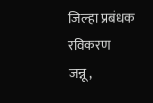जिल्हा प्रबंधक रविकरण जन्नू,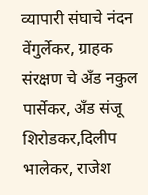व्यापारी संघाचे नंदन वेंगुर्लेकर, ग्राहक संरक्षण चे अँड नकुल पार्सेकर, अँड संजू शिरोडकर,दिलीप भालेकर, राजेश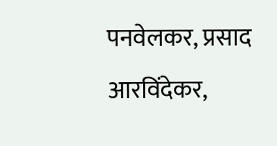पनवेलकर, प्रसाद आरविंदेकर,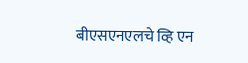बीएसएनएलचे व्हि एन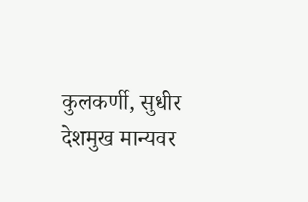कुलकर्णी, सुधीर देशमुख मान्यवर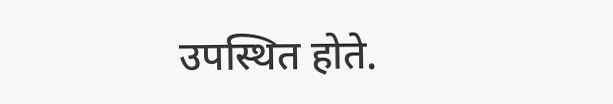उपस्थित होते.